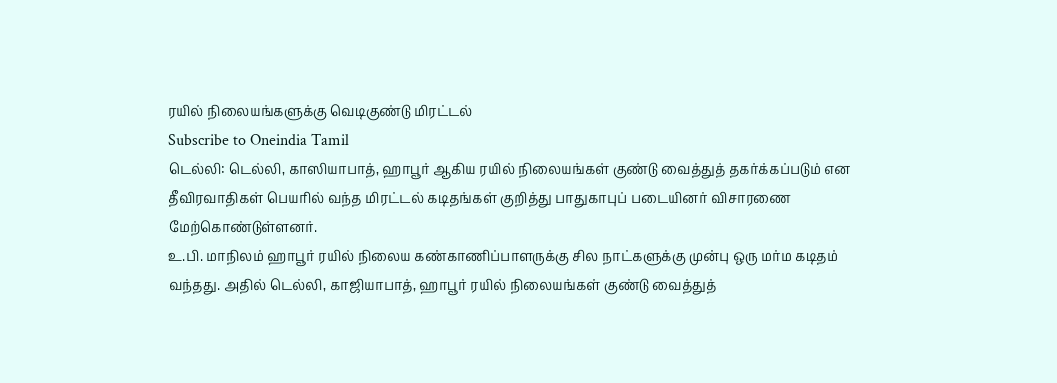ரயில் நிலையங்களுக்கு வெடிகுண்டு மிரட்டல்
Subscribe to Oneindia Tamil
டெல்லி: டெல்லி, காஸியாபாத், ஹாபூர் ஆகிய ரயில் நிலையங்கள் குண்டு வைத்துத் தகர்க்கப்படும் என தீவிரவாதிகள் பெயரில் வந்த மிரட்டல் கடிதங்கள் குறித்து பாதுகாபுப் படையினர் விசாரணை மேற்கொண்டுள்ளனர்.
உ.பி. மாநிலம் ஹாபூர் ரயில் நிலைய கண்காணிப்பாளருக்கு சில நாட்களுக்கு முன்பு ஒரு மர்ம கடிதம் வந்தது. அதில் டெல்லி, காஜியாபாத், ஹாபூர் ரயில் நிலையங்கள் குண்டு வைத்துத்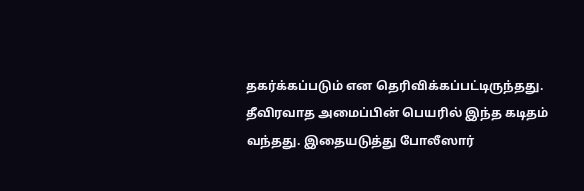தகர்க்கப்படும் என தெரிவிக்கப்பட்டிருந்தது.
தீவிரவாத அமைப்பின் பெயரில் இந்த கடிதம் வந்தது. இதையடுத்து போலீஸார்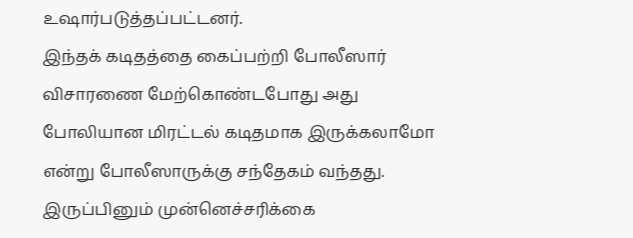உஷார்படுத்தப்பட்டனர்.
இந்தக் கடிதத்தை கைப்பற்றி போலீஸார் விசாரணை மேற்கொண்டபோது அது போலியான மிரட்டல் கடிதமாக இருக்கலாமோ என்று போலீஸாருக்கு சந்தேகம் வந்தது.
இருப்பினும் முன்னெச்சரிக்கை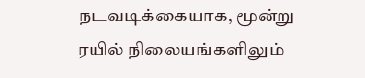நடவடிக்கையாக, மூன்று ரயில் நிலையங்களிலும்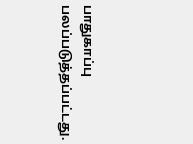பாதுகாப்பு பலப்படுத்தப்பட்டது.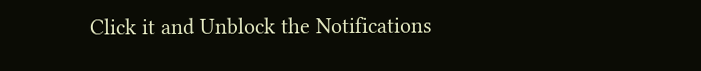Click it and Unblock the Notifications